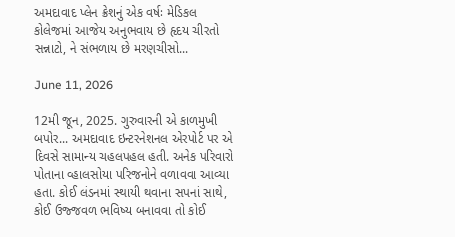અમદાવાદ પ્લેન ક્રેશનું એક વર્ષઃ મેડિકલ કોલેજમાં આજેય અનુભવાય છે હૃદય ચીરતો સન્નાટો, ને સંભળાય છે મરણચીસો...

June 11, 2026

12મી જૂન, 2025. ગુરુવારની એ કાળમુખી બપોર... અમદાવાદ ઇન્ટરનેશનલ એરપોર્ટ પર એ દિવસે સામાન્ય ચહલપહલ હતી. અનેક પરિવારો પોતાના વ્હાલસોયા પરિજનોને વળાવવા આવ્યા હતા. કોઈ લંડનમાં સ્થાયી થવાના સપનાં સાથે, કોઈ ઉજ્જવળ ભવિષ્ય બનાવવા તો કોઈ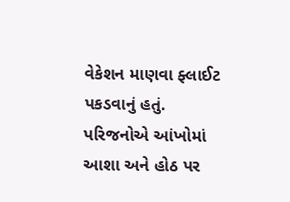વેકેશન માણવા ફ્લાઈટ પકડવાનું હતું. પરિજનોએ આંખોમાં આશા અને હોઠ પર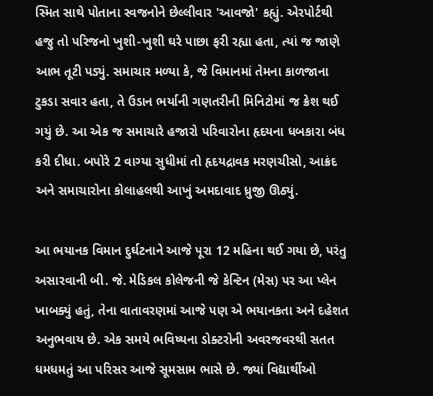સ્મિત સાથે પોતાના સ્વજનોને છેલ્લીવાર 'આવજો' કહ્યું. એરપોર્ટથી હજુ તો પરિજનો ખુશી-ખુશી ઘરે પાછા ફરી રહ્યા હતા, ત્યાં જ જાણે આભ તૂટી પડ્યું. સમાચાર મળ્યા કે, જે વિમાનમાં તેમના કાળજાના ટુકડા સવાર હતા, તે ઉડાન ભર્યાની ગણતરીની મિનિટોમાં જ ક્રેશ થઈ ગયું છે. આ એક જ સમાચારે હજારો પરિવારોના હૃદયના ધબકારા બંધ કરી દીધા. બપોરે 2 વાગ્યા સુધીમાં તો હૃદયદ્રાવક મરણચીસો, આક્રંદ અને સમાચારોના કોલાહલથી આખું અમદાવાદ ધ્રુજી ઊઠ્યું.

આ ભયાનક વિમાન દુર્ઘટનાને આજે પૂરા 12 મહિના થઈ ગયા છે, પરંતુ અસારવાની બી. જે. મેડિકલ કોલેજની જે કેન્ટિન (મેસ) પર આ પ્લેન ખાબક્યું હતું, તેના વાતાવરણમાં આજે પણ એ ભયાનકતા અને દહેશત અનુભવાય છે. એક સમયે ભવિષ્યના ડોક્ટરોની અવરજવરથી સતત ધમધમતું આ પરિસર આજે સૂમસામ ભાસે છે. જ્યાં વિદ્યાર્થીઓ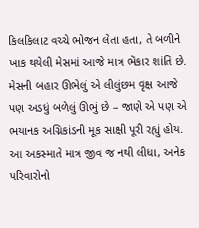કિલકિલાટ વચ્ચે ભોજન લેતા હતા, તે બળીને ખાક થયેલી મેસમાં આજે માત્ર ભેંકાર શાંતિ છે. મેસની બહાર ઊભેલું એ લીલુંછમ વૃક્ષ આજે પણ અડધું બળેલું ઊભું છે – જાણે એ પણ એ ભયાનક અગ્નિકાંડની મૂક સાક્ષી પૂરી રહ્યું હોય. આ અકસ્માતે માત્ર જીવ જ નથી લીધા, અનેક પરિવારોનો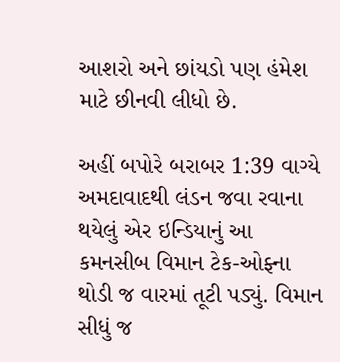આશરો અને છાંયડો પણ હંમેશ માટે છીનવી લીધો છે.

અહીં બપોરે બરાબર 1:39 વાગ્યે અમદાવાદથી લંડન જવા રવાના થયેલું એર ઇન્ડિયાનું આ કમનસીબ વિમાન ટેક-ઓફ્ના થોડી જ વારમાં તૂટી પડ્યું. વિમાન સીધું જ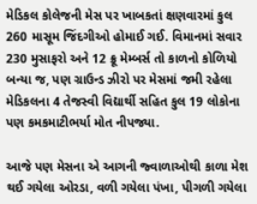મેડિકલ કોલેજની મેસ પર ખાબકતાં ક્ષણવારમાં કુલ 260 માસૂમ જિંદગીઓ હોમાઈ ગઈ. વિમાનમાં સવાર 230 મુસાફરો અને 12 ક્રૂ મેમ્બર્સ તો કાળનો કોળિયો બન્યા જ, પણ ગ્રાઉન્ડ ઝીરો પર મેસમાં જમી રહેલા મેડિકલના 4 તેજસ્વી વિદ્યાર્થી સહિત કુલ 19 લોકોના પણ કમકમાટીભર્યા મોત નીપજ્યા.

આજે પણ મેસના એ આગની જ્વાળાઓથી કાળા મેશ થઈ ગયેલા ઓરડા, વળી ગયેલા પંખા, પીગળી ગયેલા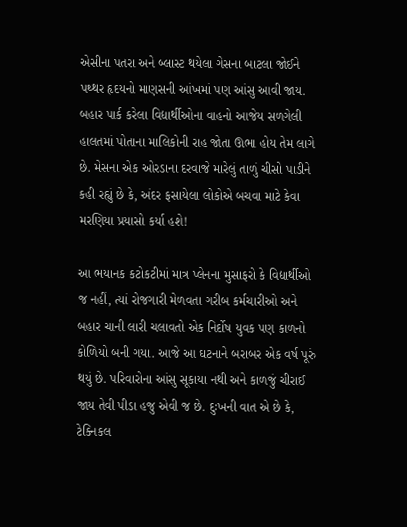એસીના પતરા અને બ્લાસ્ટ થયેલા ગેસના બાટલા જોઈને પથ્થર હૃદયનો માણસની આંખમાં પણ આંસુ આવી જાય. બહાર પાર્ક કરેલા વિદ્યાર્થીઓના વાહનો આજેય સળગેલી હાલતમાં પોતાના માલિકોની રાહ જોતા ઊભા હોય તેમ લાગે છે. મેસના એક ઓરડાના દરવાજે મારેલું તાળું ચીસો પાડીને કહી રહ્યું છે કે, અંદર ફસાયેલા લોકોએ બચવા માટે કેવા મરણિયા પ્રયાસો કર્યા હશે!

આ ભયાનક કટોકટીમાં માત્ર પ્લેનના મુસાફરો કે વિદ્યાર્થીઓ જ નહીં, ત્યાં રોજગારી મેળવતા ગરીબ કર્મચારીઓ અને બહાર ચાની લારી ચલાવતો એક નિર્દોષ યુવક પણ કાળનો કોળિયો બની ગયા. આજે આ ઘટનાને બરાબર એક વર્ષ પૂરું થયું છે. પરિવારોના આંસુ સૂકાયા નથી અને કાળજું ચીરાઈ જાય તેવી પીડા હજુ એવી જ છે. દુઃખની વાત એ છે કે, ટેક્નિકલ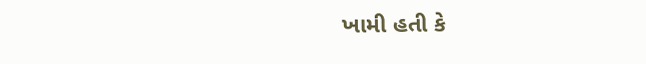ખામી હતી કે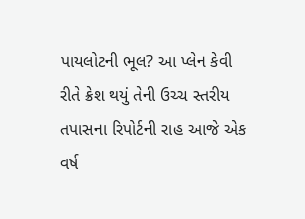પાયલોટની ભૂલ? આ પ્લેન કેવી રીતે ક્રેશ થયું તેની ઉચ્ચ સ્તરીય તપાસના રિપોર્ટની રાહ આજે એક વર્ષ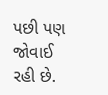પછી પણ જોવાઈ રહી છે.